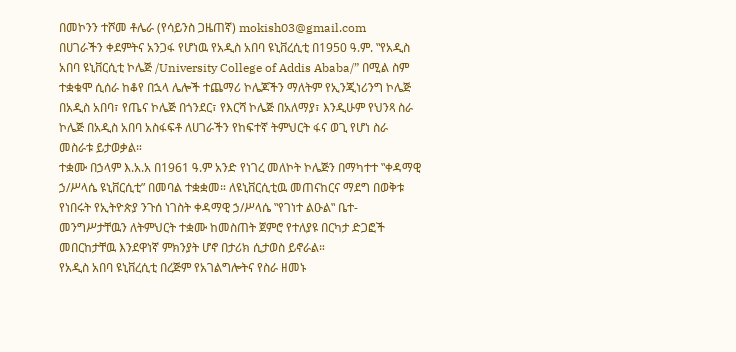በመኮንን ተሾመ ቶሌራ (የሳይንስ ጋዜጠኛ) mokish03@gmail.com
በሀገራችን ቀደምትና አንጋፋ የሆነዉ የአዲስ አበባ ዩኒቨረሲቲ በ1950 ዓ.ም. ‟የአዲስ አበባ ዩኒቨርሲቲ ኮሌጅ /University College of Addis Ababa/” በሚል ስም ተቋቁሞ ሲሰራ ከቆየ በኋላ ሌሎች ተጨማሪ ኮሌጆችን ማለትም የኢንጂነሪንግ ኮሌጅ በአዲስ አበባ፣ የጤና ኮሌጅ በጎንደር፣ የእርሻ ኮሌጅ በአለማያ፣ እንዲሁም የህንጻ ስራ ኮሌጅ በአዲስ አበባ አስፋፍቶ ለሀገራችን የከፍተኛ ትምህርት ፋና ወጊ የሆነ ስራ መስራቱ ይታወቃል።
ተቋሙ በኃላም እ.አ.አ በ1961 ዓ.ም አንድ የነገረ መለኮት ኮሌጅን በማካተተ ‟ቀዳማዊ ኃ/ሥላሴ ዩኒቨርሲቲ” በመባል ተቋቋመ። ለዩኒቨርሲቲዉ መጠናከርና ማደግ በወቅቱ የነበሩት የኢትዮጵያ ንጉሰ ነገስት ቀዳማዊ ኃ/ሥላሴ ‟የገነተ ልዑል‟ ቤተ-መንግሥታቸዉን ለትምህርት ተቋሙ ከመስጠት ጀምሮ የተለያዩ በርካታ ድጋፎች መበርከታቸዉ እንደዋነኛ ምክንያት ሆኖ በታሪክ ሲታወስ ይኖራል።
የአዲስ አበባ ዩኒቨረሲቲ በረጅም የአገልግሎትና የስራ ዘመኑ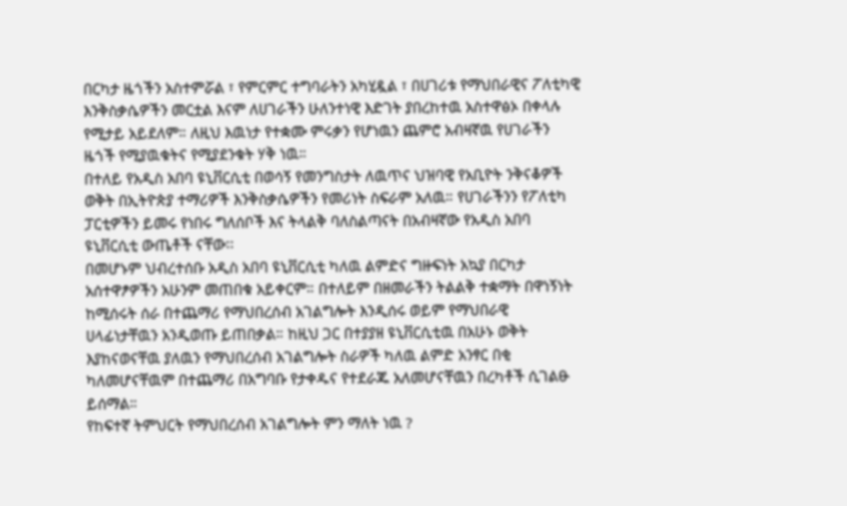በርካታ ዜጎችን አስተምሯል ፣ የምርምር ተግባራትን አካሂዷል ፣ በሀገሪቱ የማህበራዊና ፖለቲካዊ እንቅስቃሴዎችን መርቷል እናም ለሀገራችን ሁለንተነዊ እድገት ያበረከተዉ አስተዋፅኦ በቀላሉ የሚታይ አይደለም። ለዚህ እዉነታ የተቋሙ ምሩቃን የሆነዉን ጨምሮ አብዛኛዉ የሀገራችን ዜጎች የሚያዉቁትና የሚያደንቁት ሃቅ ነዉ።
በተለይ የአዲስ አበባ ዩኒቨርሲቲ በወሳኝ የመንግስታት ለዉጥና ህዝባዊ የአቢዮት ንቅናቆዎች ወቅት በኢትዮጵያ ተማሪዎች እንቅስቃሴዎችን የመሪነት ስፍራም አለዉ። የሀገራችንን የፖለቲካ ፓርቲዎችን ይመሩ የነበሩ ግለሰቦች እና ትላልቅ ባለስልጣናት በአብዛኛው የአዲስ አበባ ዩኒቨርሲቲ ውጤቶች ናቸው፡፡
በመሆኑም ህብረተሰቡ አዲስ አበባ ዩኒቨርሲቲ ካለዉ ልምድና ግዙፍነት አኳያ በርካታ አሰተዋፆዎችን አሁንም መጠበቁ አይቀርም። በተለይም በዘመራችን ትልልቅ ተቋማት በዋነኝነት ከሚሰሩት ሰራ በተጨማሪ የማህበረሰብ አገልግሎት እንዲሰሩ ወይም የማህበራዊ ሀላፊነታቸዉን አንዲወጡ ይጠበቃል። ከዚህ ጋር በተያያዘ ዩኒቨርሲቲዉ በአሁኑ ወቅት እያከናወናቸዉ ያለዉን የማህበረሰብ አገልግሎት ስራዎች ካለዉ ልምድ አንፃር በቂ ካለመሆናቸዉም በተጨማሪ በአግባቡ የታቀዱና የተደራጁ አለመሆናቸዉን በረካቶች ሲገልፁ ይሰማል።
የከፍተኛ ትምህርት የማህበረሰብ አገልግሎት ምን ማለት ነዉ ?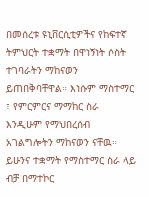በመሰረቱ ዩኒቨርሲቲዎችና የከፍተኛ ትምህርት ተቋማት በዋነኝነት ሶስት ተገባራትን ማከናወን ይጠበቅባቸዋል። እነሱም ማስተማር ፣ የምርምርና ማማከር ስራ እንዲሁም የማህበረሰብ አገልግሎትን ማከናወን ናቸዉ። ይሁንና ተቋማት የማስተማር ስራ ላይ ብቻ በማተኮር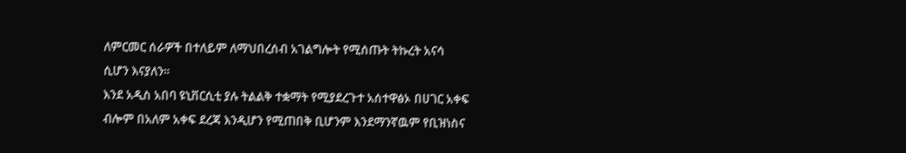ለምርመር ሰራዎች በተለይም ለማህበረሰብ አገልግሎት የሚሰጡት ትኩረት አናሳ ሲሆን እናያለን።
እንደ አዲስ አበባ ዩኒቨርሲቲ ያሉ ትልልቅ ተቋማት የሚያደረጉተ አሰተዋፅኦ በሀገር አቀፍ ብሎም በአለም አቀፍ ደረጃ እንዲሆን የሚጠበቅ ቢሆንም እንደማንኛዉም የቢዝነስና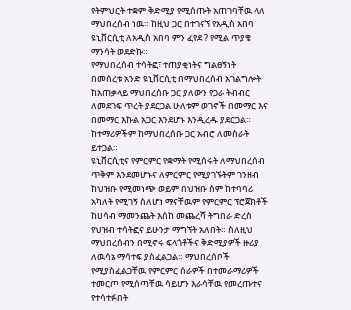የትምህርት ተቋም ቅድሚያ የሚሰጡት አጠገባቸዉ ላለ ማህበረሰብ ነዉ። ከዚህ ጋር በተገናኘ የአዲስ አበባ ዩኒቨርሲቲ ለአዲስ አበባ ምን ፈየደ ? የሚል ጥያቄ ማንሳት ወደድኩ።
የማህበረሰብ ተሳትፎ፣ ተጠያቂነትና ግልፀኝነት
በመሰረቱ አንድ ዩኒቨርሲቲ በማህበረሰብ አገልግሎት ከአጠቃላይ ማህበረሰቡ ጋር ያለውን የጋራ ትብብር ለመደገፍ ጥረት ያደርጋል ሁለቱም ወገኖች በመማር እና በመማር እኩል አጋር እንደሆኑ እንዲረዱ ያደርጋል። ከተማሪዎችም ከማህበረሰቡ ጋር አብሮ ለመስራት ይተጋል።
ዩኒቨርሲቲና የምርምር የቋማት የሚሰሩት ለማህበረሰብ ጥቅም እንደመሆኑና ለምርምር የሚያገኙትም ገንዘብ ከህዝቡ የሚመነጭ ወይም በህዝቡ ስም ከተባባሪ አካለት የሚገኝ ስለሆነ ማናቸዉም የምርምር ፕሮጀክቶች ከሀሳብ ማመንጨት እሰከ መጨረሻ ትግበራ ድረስ የህዝብ ተሳትፎና ይሁንታ ማግኘት አለበት። ስለዚህ ማህበረሰብን በሚኖሩ ፍላጎቶችና ቅድሚያዎች ዙሪያ ለዉሳኔ ማሳተፍ ያስፈልጋል። ማህበረሰቦች የሚያስፈልጋቸዉ የምርምር ሰራዎች በተመራማሪዎች ተመርጦ የሚሰጣቸዉ ሳይሆን እራሳቸዉ የመረጡተና የተሳተፉበት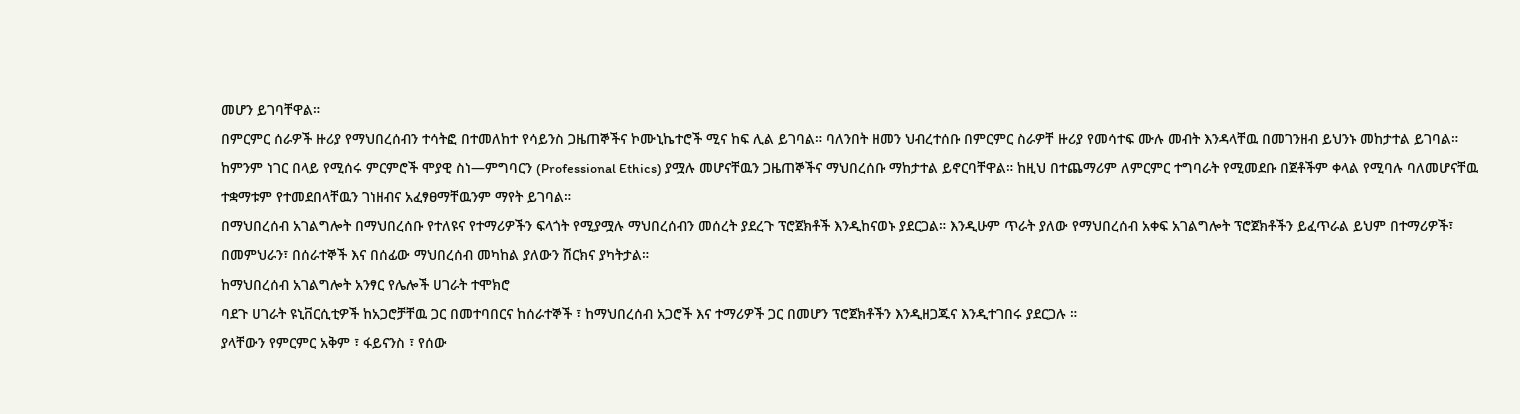መሆን ይገባቸዋል።
በምርምር ሰራዎች ዙሪያ የማህበረሰብን ተሳትፎ በተመለከተ የሳይንስ ጋዜጠኞችና ኮሙኒኬተሮች ሚና ከፍ ሊል ይገባል። ባለንበት ዘመን ህብረተሰቡ በምርምር ስራዎቸ ዙሪያ የመሳተፍ ሙሉ መብት እንዳላቸዉ በመገንዘብ ይህንኑ መከታተል ይገባል።
ከምንም ነገር በላይ የሚሰሩ ምርምሮች ሞያዊ ስነ—ምግባርን (Professional Ethics) ያሟሉ መሆናቸዉን ጋዜጠኞችና ማህበረሰቡ ማከታተል ይኖርባቸዋል። ከዚህ በተጨማሪም ለምርምር ተግባራት የሚመደቡ በጀቶችም ቀላል የሚባሉ ባለመሆናቸዉ ተቋማቱም የተመደበላቸዉን ገነዘብና አፈፃፀማቸዉንም ማየት ይገባል።
በማህበረሰብ አገልግሎት በማህበረሰቡ የተለዩና የተማሪዎችን ፍላጎት የሚያሟሉ ማህበረሰብን መሰረት ያደረጉ ፕሮጀክቶች እንዲከናወኑ ያደርጋል። እንዲሁም ጥራት ያለው የማህበረሰብ አቀፍ አገልግሎት ፕሮጀክቶችን ይፈጥራል ይህም በተማሪዎች፣ በመምህራን፣ በሰራተኞች እና በሰፊው ማህበረሰብ መካከል ያለውን ሽርክና ያካትታል።
ከማህበረሰብ አገልግሎት አንፃር የሌሎች ሀገራት ተሞክሮ
ባደጉ ሀገራት ዩኒቨርሲቲዎች ከአጋሮቻቸዉ ጋር በመተባበርና ከሰራተኞች ፣ ከማህበረሰብ አጋሮች እና ተማሪዎች ጋር በመሆን ፕሮጀክቶችን እንዲዘጋጁና እንዲተገበሩ ያደርጋሉ ።
ያላቸውን የምርምር አቅም ፣ ፋይናንስ ፣ የሰው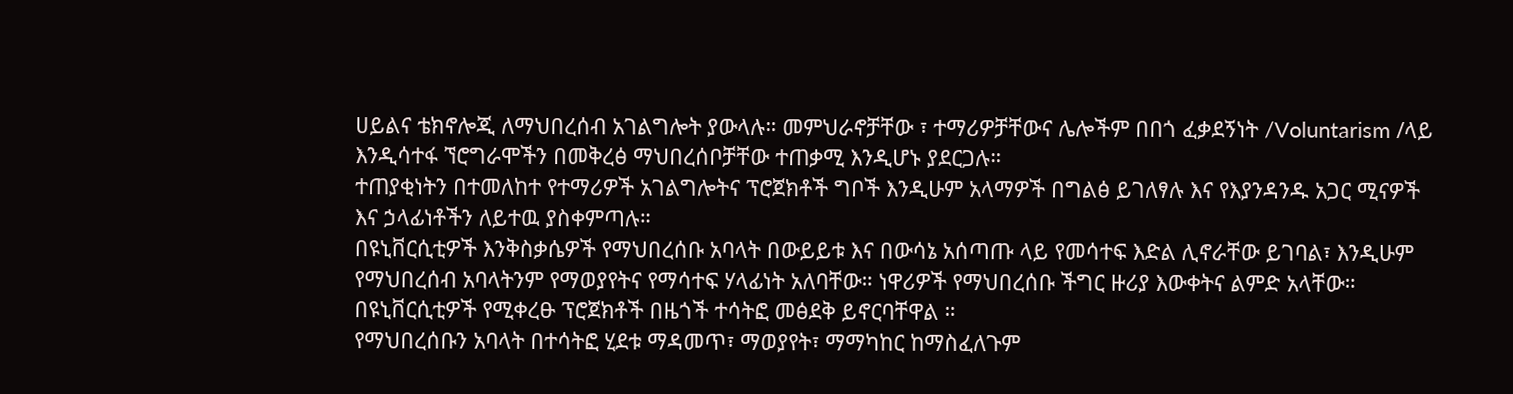ሀይልና ቴክኖሎጂ ለማህበረሰብ አገልግሎት ያውላሉ። መምህራኖቻቸው ፣ ተማሪዎቻቸውና ሌሎችም በበጎ ፈቃደኝነት /Voluntarism /ላይ እንዲሳተፋ ኘሮግራሞችን በመቅረፅ ማህበረሰቦቻቸው ተጠቃሚ እንዲሆኑ ያደርጋሉ።
ተጠያቂነትን በተመለከተ የተማሪዎች አገልግሎትና ፕሮጀክቶች ግቦች እንዲሁም አላማዎች በግልፅ ይገለፃሉ እና የእያንዳንዱ አጋር ሚናዎች እና ኃላፊነቶችን ለይተዉ ያስቀምጣሉ።
በዩኒቨርሲቲዎች እንቅስቃሴዎች የማህበረሰቡ አባላት በውይይቱ እና በውሳኔ አሰጣጡ ላይ የመሳተፍ እድል ሊኖራቸው ይገባል፣ እንዲሁም የማህበረሰብ አባላትንም የማወያየትና የማሳተፍ ሃላፊነት አለባቸው። ነዋሪዎች የማህበረሰቡ ችግር ዙሪያ እውቀትና ልምድ አላቸው። በዩኒቨርሲቲዎች የሚቀረፁ ፕሮጀክቶች በዜጎች ተሳትፎ መፅደቅ ይኖርባቸዋል ።
የማህበረሰቡን አባላት በተሳትፎ ሂደቱ ማዳመጥ፣ ማወያየት፣ ማማካከር ከማስፈለጉም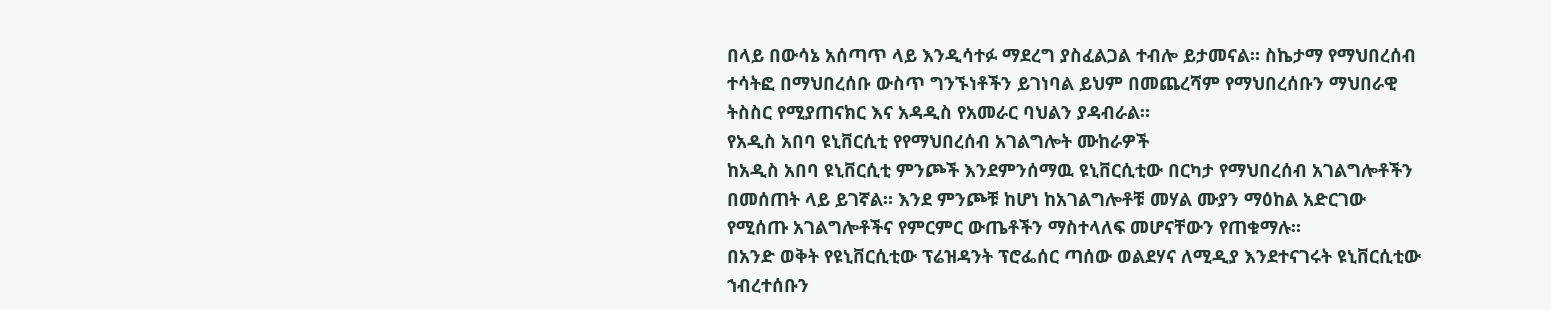በላይ በውሳኔ አሰጣጥ ላይ እንዲሳተፉ ማደረግ ያስፈልጋል ተብሎ ይታመናል። ስኬታማ የማህበረሰብ ተሳትፎ በማህበረሰቡ ውስጥ ግንኙነቶችን ይገነባል ይህም በመጨረሻም የማህበረሰቡን ማህበራዊ ትስስር የሚያጠናክር እና አዳዲስ የአመራር ባህልን ያዳብራል።
የአዲስ አበባ ዩኒቨርሲቲ የየማህበረሰብ አገልግሎት ሙከራዎች
ከአዲስ አበባ ዩኒቨርሲቲ ምንጮች እንደምንሰማዉ ዩኒቨርሲቲው በርካታ የማህበረሰብ አገልግሎቶችን በመሰጠት ላይ ይገኛል። እንደ ምንጮቹ ከሆነ ከአገልግሎቶቹ መሃል ሙያን ማዕከል አድርገው የሚሰጡ አገልግሎቶችና የምርምር ውጤቶችን ማስተላለፍ መሆናቸውን የጠቁማሉ።
በአንድ ወቅት የዩኒቨርሲቲው ፕሬዝዳንት ፕሮፌሰር ጣሰው ወልደሃና ለሚዲያ እንደተናገሩት ዩኒቨርሲቲው ኀብረተሰቡን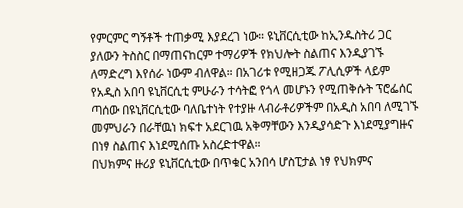የምርምር ግኝቶች ተጠቃሚ እያደረገ ነው። ዩኒቨርሲቲው ከኢንዱስትሪ ጋር ያለውን ትስስር በማጠናከርም ተማሪዎች የክህሎት ስልጠና እንዲያገኙ ለማድረግ እየሰራ ነውም ብለዋል። በአገሪቱ የሚዘጋጁ ፖሊሲዎች ላይም የአዲስ አበባ ዩኒቨርሲቲ ምሁራን ተሳትፎ የጎላ መሆኑን የሚጠቅሱት ፕሮፌሰር ጣሰው በዩኒቨርሲቲው ባለቤተነት የተያዙ ላብራቶሪዎችም በአዲስ አበባ ለሚገኙ መምህራን በራቸዉነ ክፍተ አደርገዉ አቅማቸውን እንዲያሳድጉ እነደሚያግዙና በነፃ ስልጠና እነደሚሰጡ አስረድተዋል።
በህክምና ዙሪያ ዩኒቨርሲቲው በጥቁር አንበሳ ሆስፒታል ነፃ የህክምና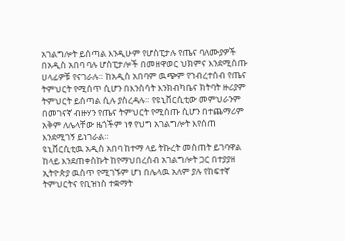አገልግሎት ይሰጣል እንዲሁም የሆስፒታሉ የጤና ባለሙያዎች በአዲስ አበባ ባሉ ሆስፒታሎች በመዘዋወር ህክምና እንደሚሰጡ ሀላፊዎቹ የናገራሉ። ከአዲስ አበባም ዉጭም የኀብረተሰብ የጤና ትምህርት የሚሰጥ ሲሆን በእንስሳት እንክብካቤና ክትባት ዙሪያም ትምህርት ይሰጣል ሲሉ ያስረዳሉ። የዩኒቨርሲቲው መምህራንም በመገናኛ ብዙሃን የጤና ትምህርት የሚሰጡ ሲሆን በተጨማሪም አቅም ለሌላቸው ዜጎችም ነፃ የህግ አገልግሎት እየሰጠ እንደሚገኝ ይነገራል።
ዩኒቨርሲቲዉ አዲስ አበባ ከተማ ላይ ትኩረት መስጠት ይገባዋል
ከላይ እንደጠቀስኩት ከየማህበረሰብ አገልግሎት ጋር በተያያዘ ኢትዮጵያ ዉስጥ የሚገኙም ሆነ በሌላዉ አለም ያሉ የከፍተኛ ትምህርትና የቢዝነስ ተቋማት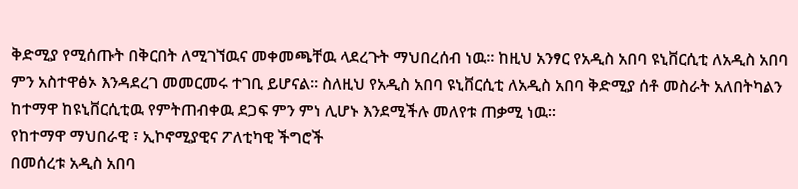ቅድሚያ የሚሰጡት በቅርበት ለሚገኘዉና መቀመጫቸዉ ላደረጉት ማህበረሰብ ነዉ። ከዚህ አንፃር የአዲስ አበባ ዩኒቨርሲቲ ለአዲስ አበባ ምን አስተዋፅኦ እንዳደረገ መመርመሩ ተገቢ ይሆናል። ስለዚህ የአዲስ አበባ ዩኒቨርሲቲ ለአዲስ አበባ ቅድሚያ ሰቶ መስራት አለበትካልን ከተማዋ ከዩኒቨርሲቲዉ የምትጠብቀዉ ደጋፍ ምን ምነ ሊሆኑ እንደሚችሉ መለየቱ ጠቃሚ ነዉ።
የከተማዋ ማህበራዊ ፣ ኢኮኖሚያዊና ፖለቲካዊ ችግሮች
በመሰረቱ አዲስ አበባ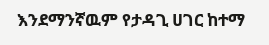እንደማንኛዉም የታዳጊ ሀገር ከተማ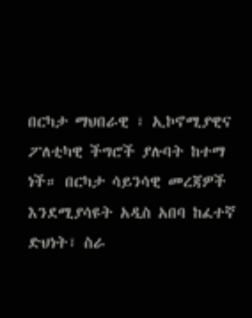በርካታ ማህበራዊ ፣ ኢኮኖሚያዊና ፖለቲካዊ ችግሮች ያሉባት ከተማ ነች። በርካታ ሳይንሳዊ መረጃዎች እንደሚያሳዩት አዲስ አበባ ከፈተኛ ድህነት፣ ስራ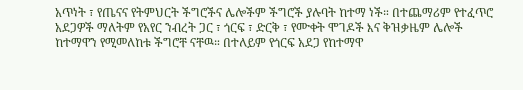አጥነት ፣ የጤናና የትምህርት ችግሮችና ሌሎችም ችግሮች ያሉባት ከተማ ነች። በተጨማሪም የተፈጥሮ አደጋዎች ማለትም የአየር ንብረት ጋር ፣ ጎርፍ ፣ ድርቅ ፣ የሙቀት ሞገዶች እና ቅዝቃዜም ሌሎች ከተማዋን የሚመለከቱ ችግሮቸ ናቸዉ። በተለይም የጎርፍ አደጋ የከተማዋ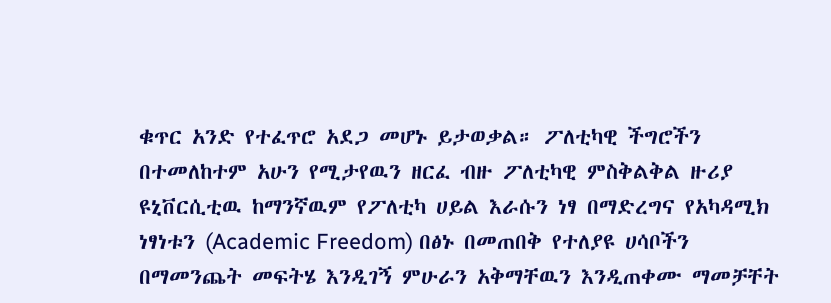ቁጥር አንድ የተፈጥሮ አደጋ መሆኑ ይታወቃል። ፖለቲካዊ ችግሮችን በተመለከተም አሁን የሚታየዉን ዘርፈ ብዙ ፖለቲካዊ ምስቅልቅል ዙሪያ ዩኒቨርሲቲዉ ከማንኛዉም የፖለቲካ ሀይል እራሱን ነፃ በማድረግና የአካዳሚክ ነፃነቱን (Academic Freedom) በፅኑ በመጠበቅ የተለያዩ ሀሳቦችን በማመንጨት መፍትሄ እንዲገኝ ምሁራን አቅማቸዉን እንዲጠቀሙ ማመቻቸት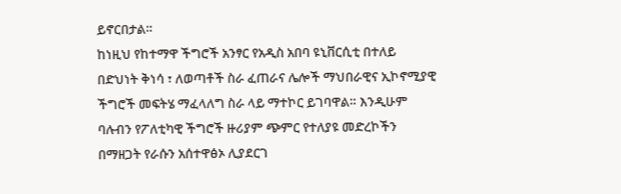ይኖርበታል።
ከነዚህ የከተማዋ ችግሮች አንፃር የአዲስ አበባ ዩኒቨርሲቲ በተለይ በድህነት ቅነሳ ፣ ለወጣቶች ስራ ፈጠራና ሌሎች ማህበራዊና ኢኮኖሚያዊ ችግሮች መፍትሄ ማፈላለግ ስራ ላይ ማተኮር ይገባዋል። እንዲሁም ባሉብን የፖለቲካዊ ችግሮች ዙሪያም ጭምር የተለያዩ መድረኮችን በማዘጋት የራሱን አሰተዋፅኦ ሊያደርገ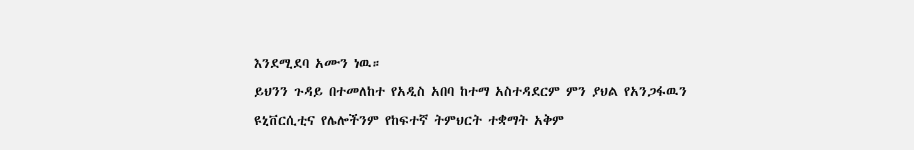እንደሚደባ አሙን ነዉ።
ይህንን ጉዳይ በተመለከተ የአዲስ አበባ ከተማ አስተዳደርም ምን ያህል የአንጋፋዉን ዩኒቨርሲቲና የሌሎችንም የከፍተኛ ትምህርት ተቋማት አቅም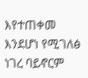እየተጠቀመ እንደሆነ የሚገለፅ ነገረ ባይኖርም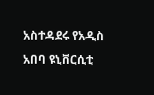አስተዳደሩ የአዲስ አበባ ዩኒቨርሲቲ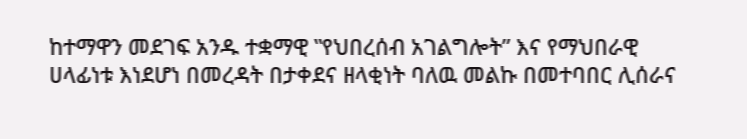ከተማዋን መደገፍ አንዱ ተቋማዊ ‟የህበረሰብ አገልግሎት” እና የማህበራዊ ሀላፊነቱ እነደሆነ በመረዳት በታቀደና ዘላቂነት ባለዉ መልኩ በመተባበር ሊሰራና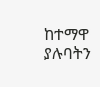ከተማዋ ያሉባትን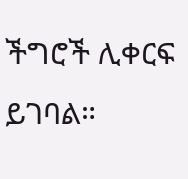ችግሮች ሊቀርፍ ይገባል።